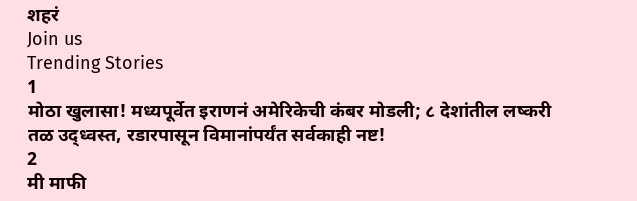शहरं
Join us
Trending Stories
1
मोठा खुलासा! मध्यपूर्वेत इराणनं अमेरिकेची कंबर मोडली; ८ देशांतील लष्करी तळ उद्ध्वस्त, रडारपासून विमानांपर्यंत सर्वकाही नष्ट!
2
मी माफी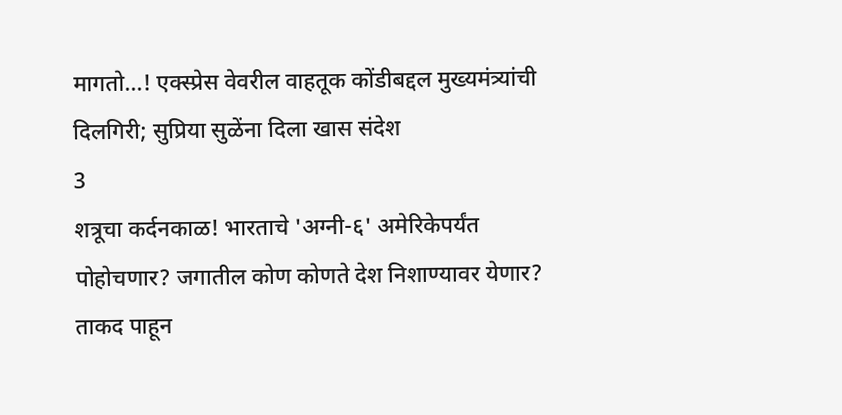मागतो...! एक्स्प्रेस वेवरील वाहतूक कोंडीबद्दल मुख्यमंत्र्यांची दिलगिरी; सुप्रिया सुळेंना दिला खास संदेश
3
शत्रूचा कर्दनकाळ! भारताचे 'अग्नी-६' अमेरिकेपर्यंत पोहोचणार? जगातील कोण कोणते देश निशाण्यावर येणार? ताकद पाहून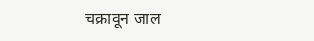चक्रावून जाल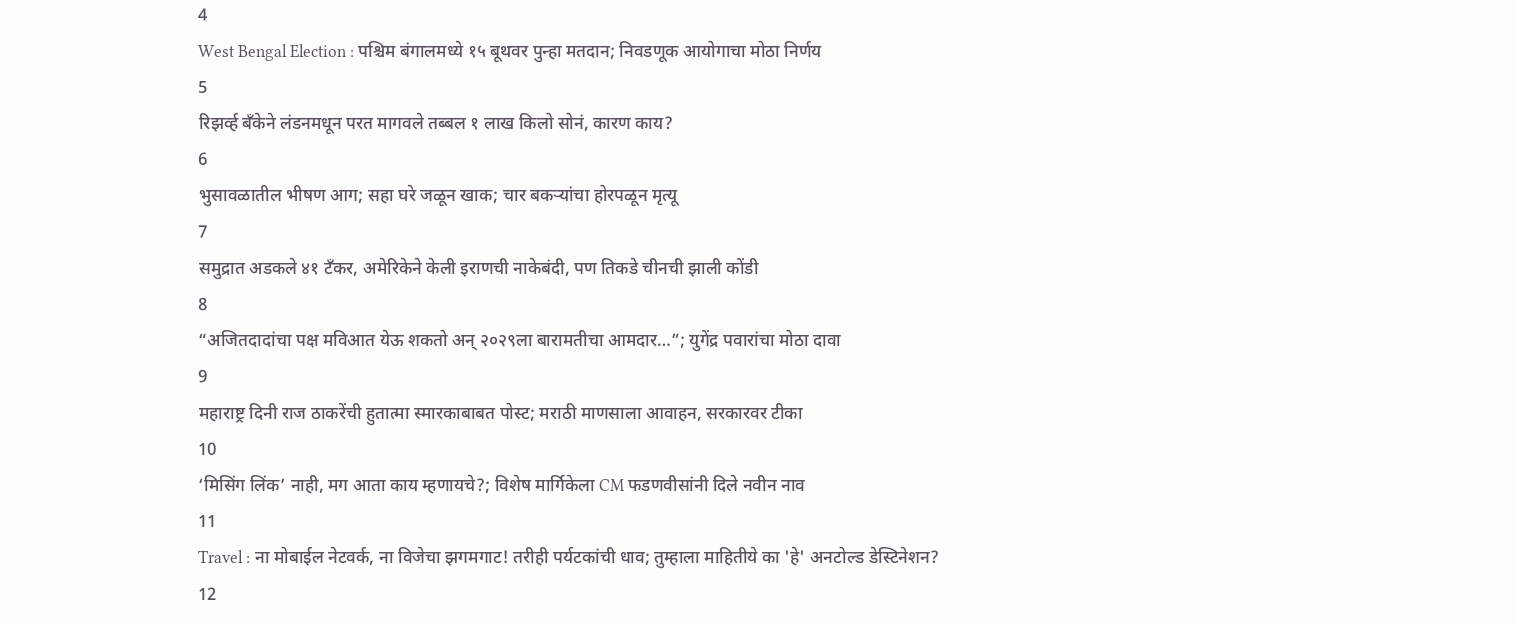4
West Bengal Election : पश्चिम बंगालमध्ये १५ बूथवर पुन्हा मतदान; निवडणूक आयोगाचा मोठा निर्णय
5
रिझर्व्ह बँकेने लंडनमधून परत मागवले तब्बल १ लाख किलो सोनं, कारण काय?
6
भुसावळातील भीषण आग; सहा घरे जळून खाक; चार बकऱ्यांचा होरपळून मृत्यू
7
समुद्रात अडकले ४१ टँकर, अमेरिकेने केली इराणची नाकेबंदी, पण तिकडे चीनची झाली कोंडी
8
“अजितदादांचा पक्ष मविआत येऊ शकतो अन् २०२९ला बारामतीचा आमदार…”; युगेंद्र पवारांचा मोठा दावा
9
महाराष्ट्र दिनी राज ठाकरेंची हुतात्मा स्मारकाबाबत पोस्ट; मराठी माणसाला आवाहन, सरकारवर टीका
10
‘मिसिंग लिंक’ नाही, मग आता काय म्हणायचे?; विशेष मार्गिकेला CM फडणवीसांनी दिले नवीन नाव
11
Travel : ना मोबाईल नेटवर्क, ना विजेचा झगमगाट! तरीही पर्यटकांची धाव; तुम्हाला माहितीये का 'हे' अनटोल्ड डेस्टिनेशन?
12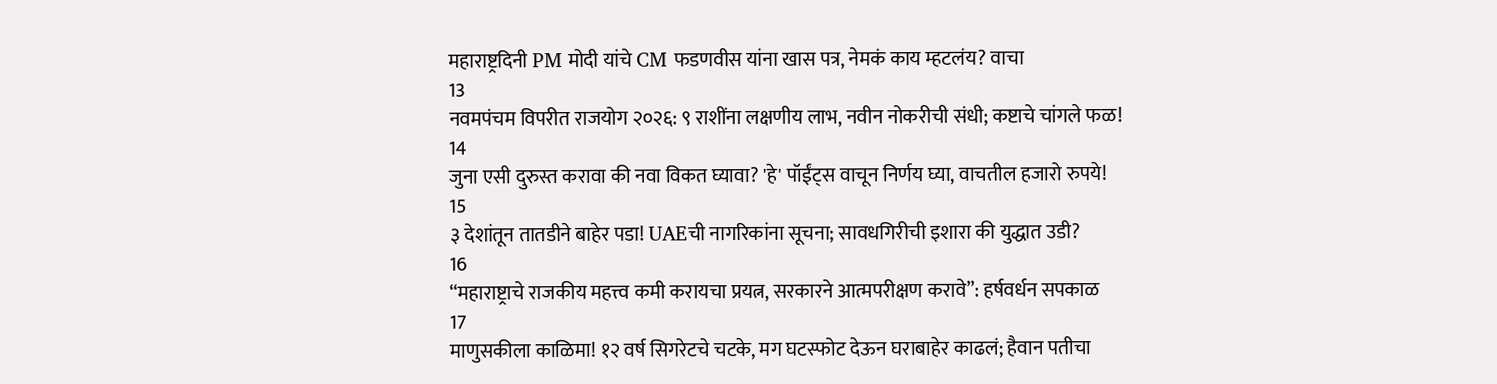महाराष्ट्रदिनी PM मोदी यांचे CM फडणवीस यांना खास पत्र, नेमकं काय म्हटलंय? वाचा
13
नवमपंचम विपरीत राजयोग २०२६: ९ राशींना लक्षणीय लाभ, नवीन नोकरीची संधी; कष्टाचे चांगले फळ!
14
जुना एसी दुरुस्त करावा की नवा विकत घ्यावा? 'हे' पॉईंट्स वाचून निर्णय घ्या, वाचतील हजारो रुपये!
15
३ देशांतून तातडीने बाहेर पडा! UAEची नागरिकांना सूचना; सावधगिरीची इशारा की युद्धात उडी?
16
“महाराष्ट्राचे राजकीय महत्त्व कमी करायचा प्रयत्न, सरकारने आत्मपरीक्षण करावे”: हर्षवर्धन सपकाळ
17
माणुसकीला काळिमा! १२ वर्ष सिगरेटचे चटके, मग घटस्फोट देऊन घराबाहेर काढलं; हैवान पतीचा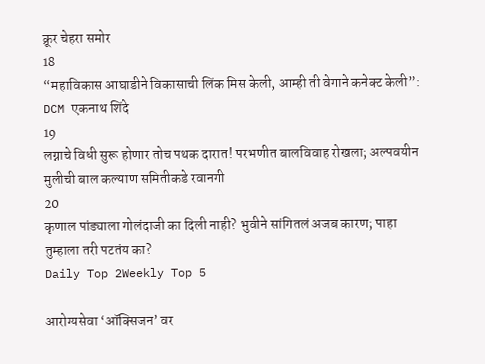क्रूर चेहरा समोर
18
“महाविकास आघाडीने विकासाची लिंक मिस केली, आम्ही ती वेगाने कनेक्ट केली”: DCM एकनाथ शिंदे
19
लग्नाचे विधी सुरू होणार तोच पथक दारात! परभणीत बालविवाह रोखला; अल्पवयीन मुलीची बाल कल्याण समितीकडे रवानगी
20
कृणाल पांड्याला गोलंदाजी का दिली नाही? भुवीने सांगितलं अजब कारण; पाहा तुम्हाला तरी पटतंय का?
Daily Top 2Weekly Top 5

आरोग्यसेवा ‘ऑक्सिजन’ वर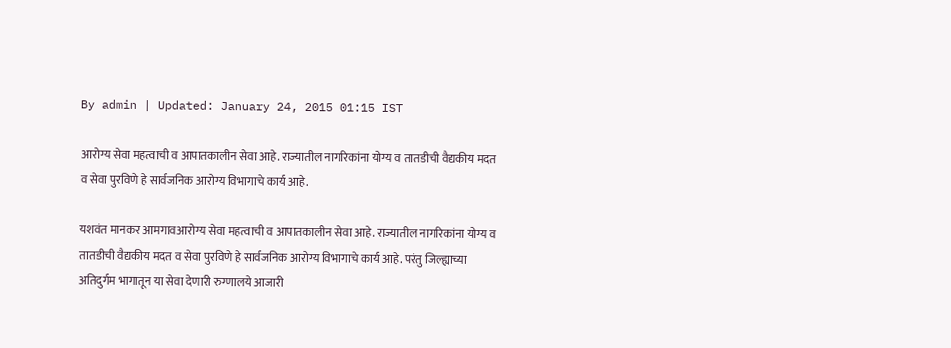By admin | Updated: January 24, 2015 01:15 IST

आरोग्य सेवा महत्वाची व आपातकालीन सेवा आहे. राज्यातील नागरिकांना योग्य व तातडीची वैद्यकीय मदत व सेवा पुरविणे हे सार्वजनिक आरोग्य विभागाचे कार्य आहे.

यशवंत मानकर आमगावआरोग्य सेवा महत्वाची व आपातकालीन सेवा आहे. राज्यातील नागरिकांना योग्य व तातडीची वैद्यकीय मदत व सेवा पुरविणे हे सार्वजनिक आरोग्य विभागाचे कार्य आहे. परंतु जिल्ह्याच्या अतिदुर्गम भागातून या सेवा देणारी रुग्णालये आजारी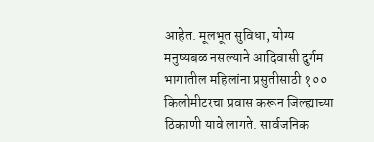आहेत. मूलभूत सुविधा, योग्य मनुष्यबळ नसल्याने आदिवासी दुर्गम भागातील महिलांना प्रसुतीसाठी १०० किलोमीटरचा प्रवास करून जिल्ह्याच्या ठिकाणी यावे लागते. सार्वजनिक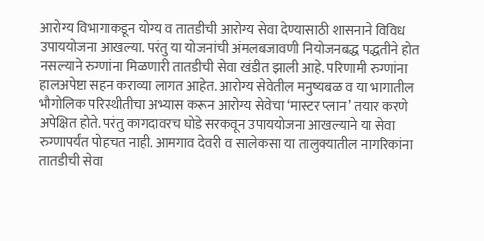आरोग्य विभागाकडून योग्य व तातडीची आरोग्य सेवा देण्यासाठी शासनाने विविध उपाययोजना आखल्या. परंतु या योजनांची अंमलबजावणी नियोजनबद्ध पद्धतीने होत नसल्याने रुग्णांना मिळणारी तातडीची सेवा खंडीत झाली आहे. परिणामी रुग्णांना हालअपेष्टा सहन कराव्या लागत आहेत. आरोग्य सेवेतील मनुष्यबळ व या भागातील भौगोलिक परिस्थीतीचा अभ्यास करून आरोग्य सेवेचा ‘मास्टर प्लान’ तयार करणे अपेक्षित होते. परंतु कागदावरच घोडे सरकवून उपाययोजना आखल्याने या सेवा रुग्णापर्यंत पोहचत नाही. आमगाव देवरी व सालेकसा या तालुक्यातील नागरिकांना तातडीची सेवा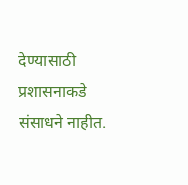देण्यासाठी प्रशासनाकडे संसाधने नाहीत.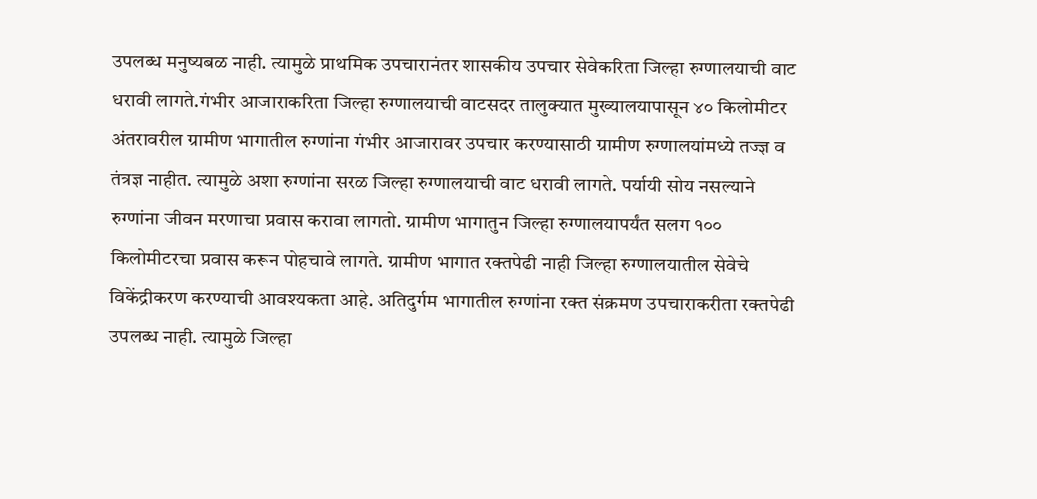उपलब्ध मनुष्यबळ नाही. त्यामुळे प्राथमिक उपचारानंतर शासकीय उपचार सेवेकरिता जिल्हा रुग्णालयाची वाट धरावी लागते.गंभीर आजाराकरिता जिल्हा रुग्णालयाची वाटसदर तालुक्यात मुख्यालयापासून ४० किलोमीटर अंतरावरील ग्रामीण भागातील रुग्णांना गंभीर आजारावर उपचार करण्यासाठी ग्रामीण रुग्णालयांमध्ये तज्ज्ञ व तंत्रज्ञ नाहीत. त्यामुळे अशा रुग्णांना सरळ जिल्हा रुग्णालयाची वाट धरावी लागते. पर्यायी सोय नसल्याने रुग्णांना जीवन मरणाचा प्रवास करावा लागतो. ग्रामीण भागातुन जिल्हा रुग्णालयापर्यंत सलग १०० किलोमीटरचा प्रवास करून पोहचावे लागते. ग्रामीण भागात रक्तपेढी नाही जिल्हा रुग्णालयातील सेवेचे विकेंद्रीकरण करण्याची आवश्यकता आहे. अतिदुर्गम भागातील रुग्णांना रक्त संक्रमण उपचाराकरीता रक्तपेढी उपलब्ध नाही. त्यामुळे जिल्हा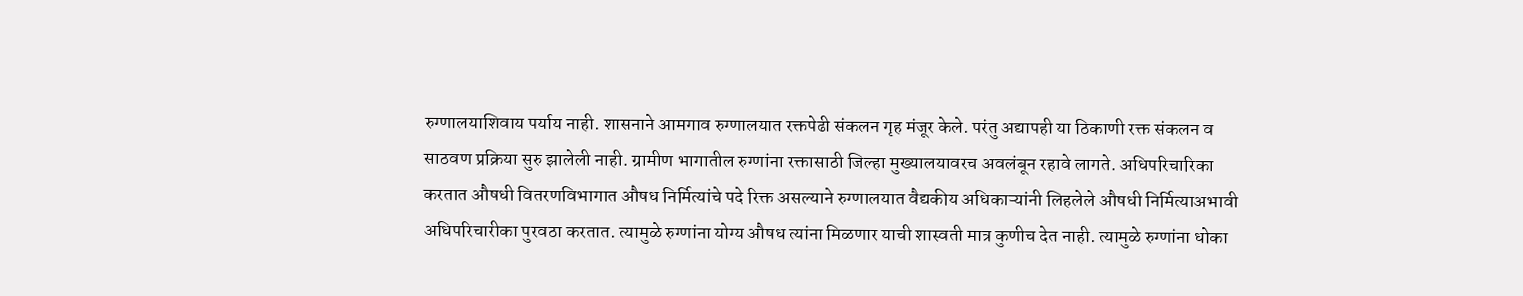रुग्णालयाशिवाय पर्याय नाही. शासनाने आमगाव रुग्णालयात रक्तपेढी संकलन गृह मंजूर केले. परंतु अद्यापही या ठिकाणी रक्त संकलन व साठवण प्रक्रिया सुरु झालेली नाही. ग्रामीण भागातील रुग्णांना रक्तासाठी जिल्हा मुख्यालयावरच अवलंबून रहावे लागते. अधिपरिचारिका करतात औषधी वितरणविभागात औषध निर्मित्यांचे पदे रिक्त असल्याने रुग्णालयात वैद्यकीय अधिकाऱ्यांनी लिहलेले औषधी निर्मित्याअभावी अधिपरिचारीका पुरवठा करतात. त्यामुळे रुग्णांना योग्य औषध त्यांना मिळणार याची शास्वती मात्र कुणीच देत नाही. त्यामुळे रुग्णांना धोका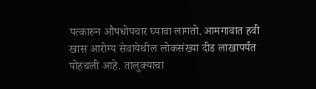पत्कारुन औषधोपचार घ्यावा लागतो. आमगावात हवी खास आरोग्य सेवायेथील लोकसंख्या दीड लाखापर्यंत पोहचली आहे. तालुक्याचा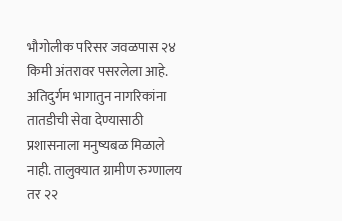भौगोलीक परिसर जवळपास २४ किमी अंतरावर पसरलेला आहे. अतिदुर्गम भागातुन नागरिकांना तातडीची सेवा देण्यासाठी प्रशासनाला मनुष्यबळ मिळाले नाही. तालुक्यात ग्रामीण रुग्णालय तर २२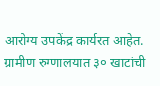आरोग्य उपकेंद्र कार्यरत आहेत. ग्रामीण रुग्णालयात ३० खाटांची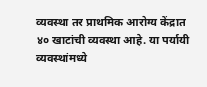व्यवस्था तर प्राथमिक आरोग्य केंद्रात ४० खाटांची व्यवस्था आहे. या पर्यायी व्यवस्थांमध्ये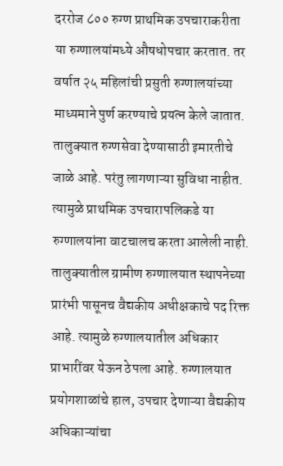दररोज ८०० रुग्ण प्राथमिक उपचाराकरीता या रुग्णालयांमध्ये औषधोपचार करतात. तर वर्षात २५ महिलांची प्रसुती रुग्णालयांच्या माध्यमाने पुर्ण करण्याचे प्रयत्न केले जातात. तालुक्यात रुग्णसेवा देण्यासाठी इमारतीचे जाळे आहे. परंतु लागणाऱ्या सुविधा नाहीत. त्यामुळे प्राथमिक उपचारापलिकडे या रुग्णालयांना वाटचालच करता आलेली नाही. तालुक्यातील ग्रामीण रुग्णालयात स्थापनेच्या प्रारंभी पासूनच वैद्यकीय अधीक्षकाचे पद रिक्त आहे. त्यामुळे रुग्णालयातील अधिकार प्राभारींवर येऊन ठेपला आहे. रुग्णालयात प्रयोगशाळांचे हाल, उपचार देणाऱ्या वैद्यकीय अधिकाऱ्यांचा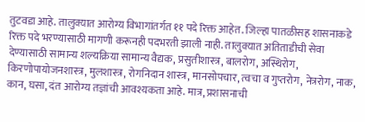तुटवडा आहे. तालुक्यात आरोग्य विभागांतर्गत ११ पदे रिक्त आहेत. जिल्हा पातळीसह शासनाकडे रिक्त पदे भरण्यासाठी मागणी करूनही पदभरती झाली नाही. तालुक्यात अतिताडीची सेवा देण्यासाठी सामान्य शल्यक्रिया सामान्य वैद्यक, प्रसुतीशास्त्र, बालरोग, अस्थिरोग, किरणोपायोजनशास्त्र, मुलशास्त्र, रोगनिदान शास्त्र, मानसोपचार, त्वचा व गुप्तरोग, नेत्ररोग, नाक, कान, घसा, दंत आरोग्य तज्ञांची आवश्यकता आहे. मात्र, प्रशासनाची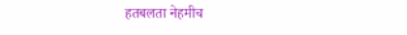हतबलता नेहमीच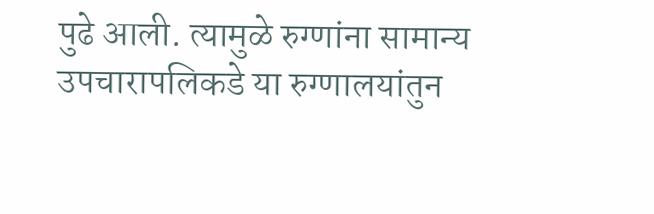पुढे आली. त्यामुळे रुग्णांना सामान्य उपचारापलिकडे या रुग्णालयांतुन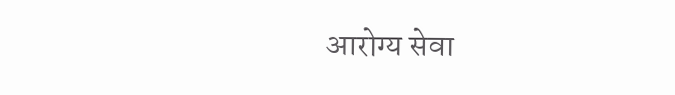आरोग्य सेवा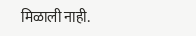मिळाली नाही.